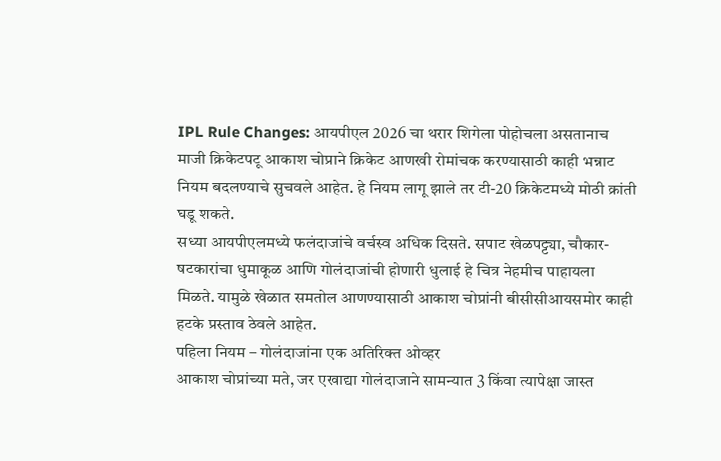IPL Rule Changes: आयपीएल 2026 चा थरार शिगेला पोहोचला असतानाच माजी क्रिकेटपटू आकाश चोप्राने क्रिकेट आणखी रोमांचक करण्यासाठी काही भन्नाट नियम बदलण्याचे सुचवले आहेत. हे नियम लागू झाले तर टी-20 क्रिकेटमध्ये मोठी क्रांती घडू शकते.
सध्या आयपीएलमध्ये फलंदाजांचे वर्चस्व अधिक दिसते. सपाट खेळपट्ट्या, चौकार-षटकारांचा धुमाकूळ आणि गोलंदाजांची होणारी धुलाई हे चित्र नेहमीच पाहायला मिळते. यामुळे खेळात समतोल आणण्यासाठी आकाश चोप्रांनी बीसीसीआयसमोर काही हटके प्रस्ताव ठेवले आहेत.
पहिला नियम – गोलंदाजांना एक अतिरिक्त ओव्हर
आकाश चोप्रांच्या मते, जर एखाद्या गोलंदाजाने सामन्यात 3 किंवा त्यापेक्षा जास्त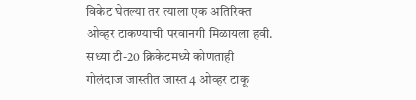विकेट घेतल्या तर त्याला एक अतिरिक्त ओव्हर टाकण्याची परवानगी मिळायला हवी. सध्या टी-20 क्रिकेटमध्ये कोणताही गोलंदाज जास्तीत जास्त 4 ओव्हर टाकू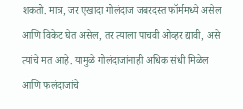शकतो. मात्र, जर एखादा गोलंदाज जबरदस्त फॉर्ममध्ये असेल आणि विकेट घेत असेल, तर त्याला पाचवी ओव्हर द्यावी, असे त्यांचे मत आहे. यामुळे गोलंदाजांनाही अधिक संधी मिळेल आणि फलंदाजांचे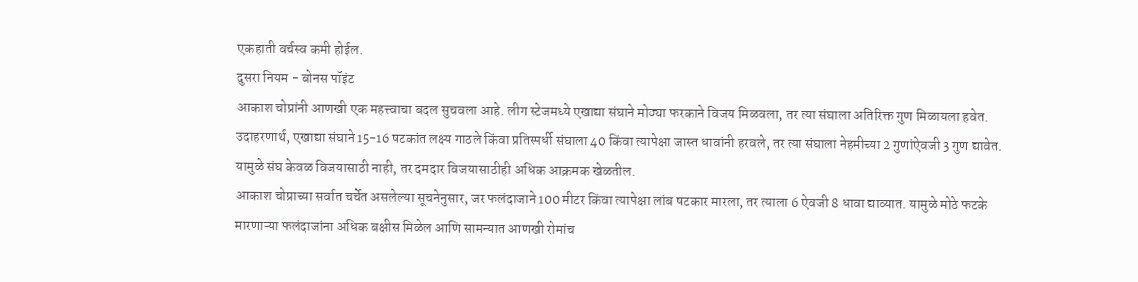एकहाती वर्चस्व कमी होईल.
दुसरा नियम - बोनस पॉइंट
आकाश चोप्रांनी आणखी एक महत्त्वाचा बदल सुचवला आहे. लीग स्टेजमध्ये एखाद्या संघाने मोठ्या फरकाने विजय मिळवला, तर त्या संघाला अतिरिक्त गुण मिळायला हवेत. उदाहरणार्थ, एखाद्या संघाने 15-16 षटकांत लक्ष्य गाठले किंवा प्रतिस्पर्धी संघाला 40 किंवा त्यापेक्षा जास्त धावांनी हरवले, तर त्या संघाला नेहमीच्या 2 गुणांऐवजी 3 गुण द्यावेत. यामुळे संघ केवळ विजयासाठी नाही, तर दमदार विजयासाठीही अधिक आक्रमक खेळतील.
आकाश चोप्राच्या सर्वात चर्चेत असलेल्या सूचनेनुसार, जर फलंदाजाने 100 मीटर किंवा त्यापेक्षा लांब षटकार मारला, तर त्याला 6 ऐवजी 8 धावा द्याव्यात. यामुळे मोठे फटके मारणाऱ्या फलंदाजांना अधिक बक्षीस मिळेल आणि सामन्यात आणखी रोमांच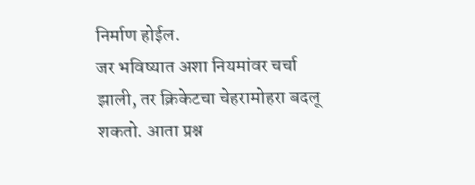निर्माण होईल.
जर भविष्यात अशा नियमांवर चर्चा झाली, तर क्रिकेटचा चेहरामोहरा बदलू शकतो. आता प्रश्न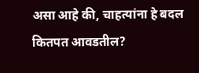असा आहे की, चाहत्यांना हे बदल कितपत आवडतील?